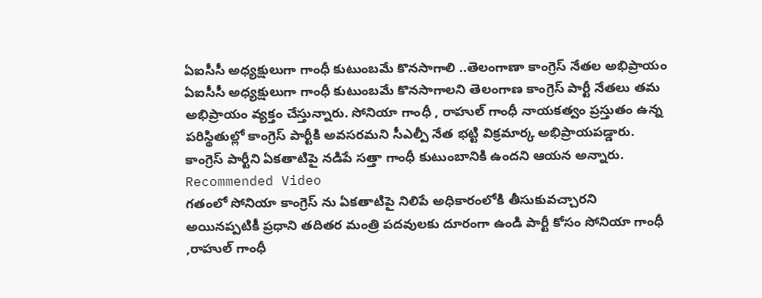ఏఐసీసీ అధ్యక్షులుగా గాంధీ కుటుంబమే కొనసాగాలి ..తెలంగాణా కాంగ్రెస్ నేతల అభిప్రాయం
ఏఐసీసీ అధ్యక్షులుగా గాంధీ కుటుంబమే కొనసాగాలని తెలంగాణ కాంగ్రెస్ పార్టీ నేతలు తమ అభిప్రాయం వ్యక్తం చేస్తున్నారు. సోనియా గాంధీ , రాహుల్ గాంధీ నాయకత్వం ప్రస్తుతం ఉన్న పరిస్థితుల్లో కాంగ్రెస్ పార్టీకి అవసరమని సీఎల్పీ నేత భట్టి విక్రమార్క అభిప్రాయపడ్డారు. కాంగ్రెస్ పార్టీని ఏకతాటిపై నడిపే సత్తా గాంధీ కుటుంబానికి ఉందని ఆయన అన్నారు.
Recommended Video
గతంలో సోనియా కాంగ్రెస్ ను ఏకతాటిపై నిలిపే అధికారంలోకి తీసుకువచ్చారని అయినప్పటికీ ప్రధాని తదితర మంత్రి పదవులకు దూరంగా ఉండి పార్టీ కోసం సోనియా గాంధీ ,రాహుల్ గాంధీ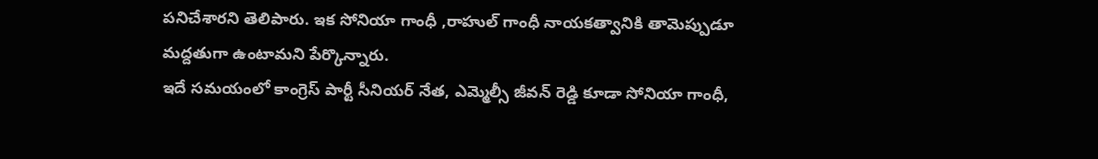పనిచేశారని తెలిపారు. ఇక సోనియా గాంధీ ,రాహుల్ గాంధీ నాయకత్వానికి తామెప్పుడూ మద్దతుగా ఉంటామని పేర్కొన్నారు.
ఇదే సమయంలో కాంగ్రెస్ పార్టీ సీనియర్ నేత, ఎమ్మెల్సీ జీవన్ రెడ్డి కూడా సోనియా గాంధీ,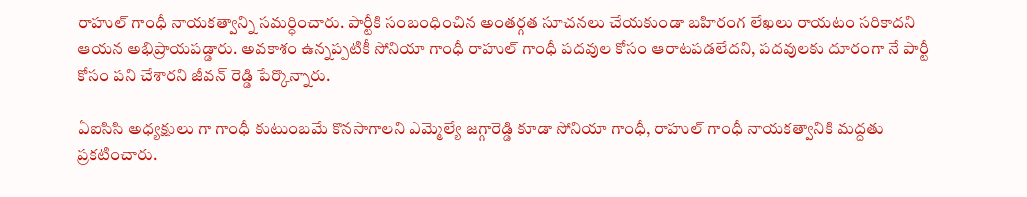రాహుల్ గాంధీ నాయకత్వాన్ని సమర్ధించారు. పార్టీకి సంబంధించిన అంతర్గత సూచనలు చేయకుండా బహిరంగ లేఖలు రాయటం సరికాదని ఆయన అభిప్రాయపడ్డారు. అవకాశం ఉన్నప్పటికీ సోనియా గాంధీ రాహుల్ గాంధీ పదవుల కోసం ఆరాటపడలేదని, పదవులకు దూరంగా నే పార్టీ కోసం పని చేశారని జీవన్ రెడ్డి పేర్కొన్నారు.

ఏఐసిసి అధ్యక్షులు గా గాంధీ కుటుంబమే కొనసాగాలని ఎమ్మెల్యే జగ్గారెడ్డి కూడా సోనియా గాంధీ, రాహుల్ గాంధీ నాయకత్వానికి మద్దతు ప్రకటించారు.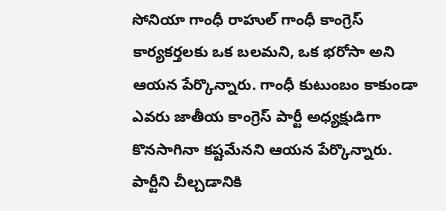సోనియా గాంధీ రాహుల్ గాంధీ కాంగ్రెస్ కార్యకర్తలకు ఒక బలమని, ఒక భరోసా అని ఆయన పేర్కొన్నారు. గాంధీ కుటుంబం కాకుండా ఎవరు జాతీయ కాంగ్రెస్ పార్టీ అధ్యక్షుడిగా కొనసాగినా కష్టమేనని ఆయన పేర్కొన్నారు. పార్టీని చీల్చడానికి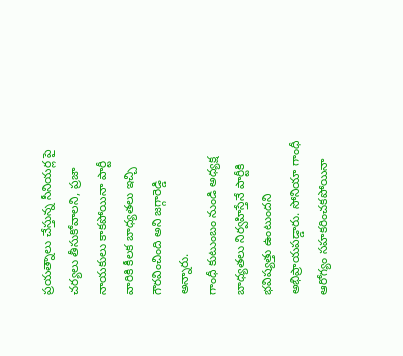ప్రయత్నాలు చేస్తున్న సీనియర్ల పై చర్యలు తీసుకోవాలని, ప్రజా నాయకులు కాకపోయినా పార్టీ వారికి కీలక బాధ్యతలు ఇచ్చి గౌరవించింది అని జగ్గారెడ్డి అన్నారు.
గాంధీ కుటుంబం నుండి అధ్యక్ష బాధ్యతలు నిర్వహిస్తేనే పార్టీకి భవిష్యత్తు ఉంటుందని అభిప్రాయపడ్డారు. సోనియా గాంధీ ఆరోగ్యం సహకరించకపోయినా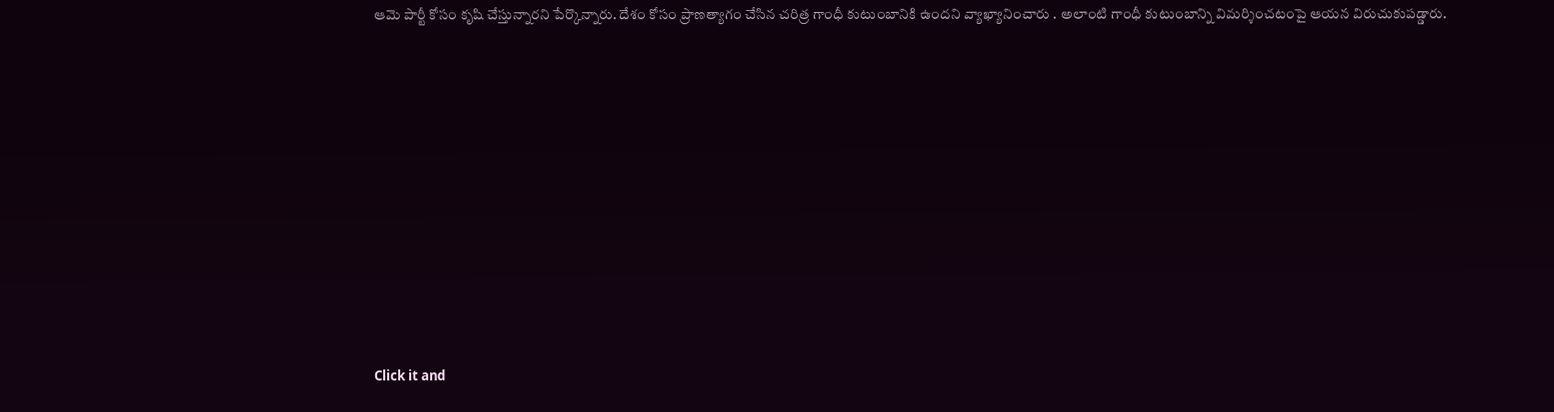ఆమె పార్టీ కోసం కృషి చేస్తున్నారని పేర్కొన్నారు. దేశం కోసం ప్రాణత్యాగం చేసిన చరిత్ర గాంధీ కుటుంబానికి ఉందని వ్యాఖ్యానించారు . అలాంటి గాంధీ కుటుంబాన్ని విమర్శించటంపై ఆయన విరుచుకుపడ్డారు.












Click it and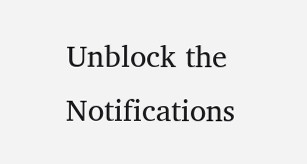Unblock the Notifications